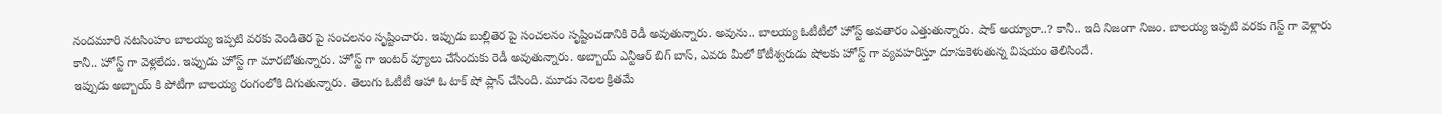నందమూరి నటసింహం బాలయ్య ఇప్పటి వరకు వెండితెర పై సంచలనం సృష్టించారు. ఇప్పుడు బుల్లితెర పై సంచలనం సృష్టించడానికి రెడీ అవుతున్నారు. అవును.. బాలయ్య ఓటీటీలో హోస్ట్ అవతారం ఎత్తుతున్నారు. షాక్ అయ్యారా..? కానీ.. ఇది నిజంగా నిజం. బాలయ్య ఇప్పటి వరకు గెస్ట్ గా వెళ్లారు కానీ.. హోస్ట్ గా వెళ్లలేదు. ఇప్పుడు హోస్ట్ గా మారబోతున్నారు. హోస్ట్ గా ఇంటర్ వ్యూలు చేసేందుకు రెడీ అవుతున్నారు. అబ్బాయ్ ఎన్టీఆర్ బిగ్ బాస్, ఎవరు మీలో కోటీశ్వరుడు షోలకు హోస్ట్ గా వ్యవహరిస్తూ దూసుకెళుతున్న విషయం తెలిసిందే.
ఇప్పుడు అబ్బాయ్ కి పోటీగా బాలయ్య రంగంలోకి దిగుతున్నారు. తెలుగు ఓటీటీ ఆహా ఓ టాక్ షో ప్లాన్ చేసింది. మూడు నెలల క్రితమే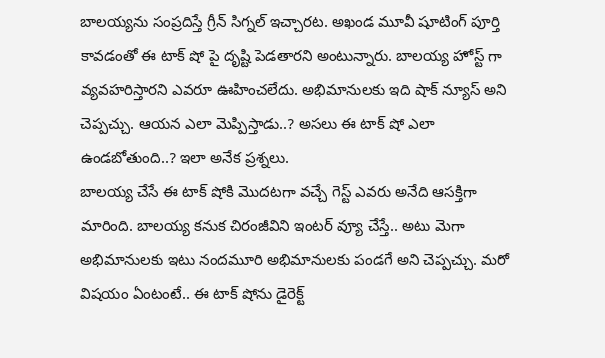బాలయ్యను సంప్రదిస్తే గ్రీన్ సిగ్నల్ ఇచ్చారట. అఖండ మూవీ షూటింగ్ పూర్తి కావడంతో ఈ టాక్ షో పై దృష్టి పెడతారని అంటున్నారు. బాలయ్య హోస్ట్ గా వ్యవహరిస్తారని ఎవరూ ఊహించలేదు. అభిమానులకు ఇది షాక్ న్యూస్ అని చెప్పచ్చు. ఆయన ఎలా మెప్పిస్తాడు..? అసలు ఈ టాక్ షో ఎలా ఉండబోతుంది..? ఇలా అనేక ప్రశ్నలు.
బాలయ్య చేసే ఈ టాక్ షోకి మొదటగా వచ్చే గెస్ట్ ఎవరు అనేది ఆసక్తిగా మారింది. బాలయ్య కనుక చిరంజీవిని ఇంటర్ వ్యూ చేస్తే.. అటు మెగా అభిమానులకు ఇటు నందమూరి అభిమానులకు పండగే అని చెప్పచ్చు. మరో విషయం ఏంటంటే.. ఈ టాక్ షోను డైరెక్ట్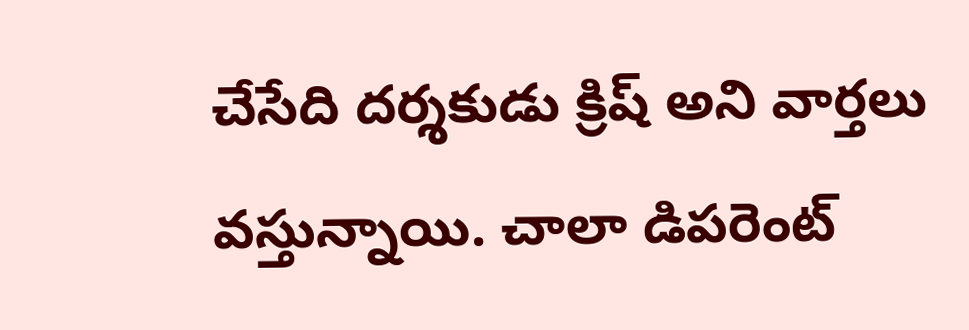చేసేది దర్శకుడు క్రిష్ అని వార్తలు వస్తున్నాయి. చాలా డిపరెంట్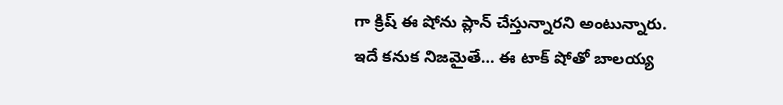గా క్రిష్ ఈ షోను ప్లాన్ చేస్తున్నారని అంటున్నారు. ఇదే కనుక నిజమైతే… ఈ టాక్ షోతో బాలయ్య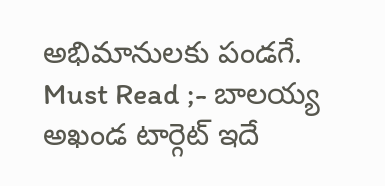అభిమానులకు పండగే.
Must Read ;- బాలయ్య అఖండ టార్గెట్ ఇదే